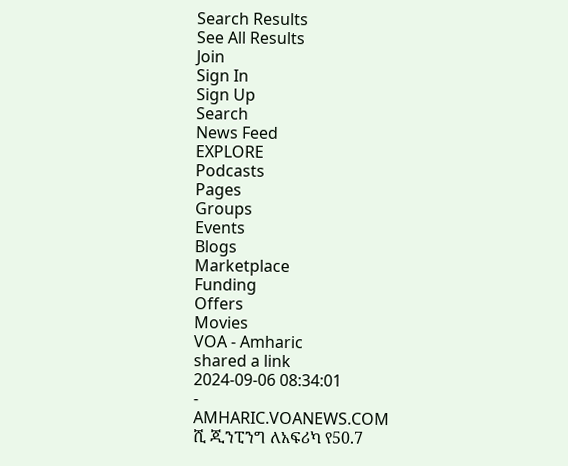Search Results
See All Results
Join
Sign In
Sign Up
Search
News Feed
EXPLORE
Podcasts
Pages
Groups
Events
Blogs
Marketplace
Funding
Offers
Movies
VOA - Amharic
shared a link
2024-09-06 08:34:01
-
AMHARIC.VOANEWS.COM
ሺ ጂንፒንግ ለአፍሪካ የ50.7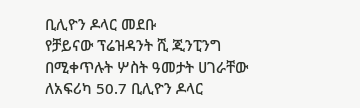ቢሊዮን ዶላር መደቡ
የቻይናው ፕሬዝዳንት ሺ ጂንፒንግ በሚቀጥሉት ሦስት ዓመታት ሀገራቸው ለአፍሪካ 50.7 ቢሊዮን ዶላር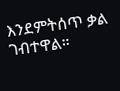እንደምትሰጥ ቃል ገብተዋል።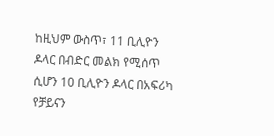ከዚህም ውስጥ፣ 11 ቢሊዮን ዶላር በብድር መልክ የሚሰጥ ሲሆን 10 ቢሊዮን ዶላር በአፍሪካ የቻይናን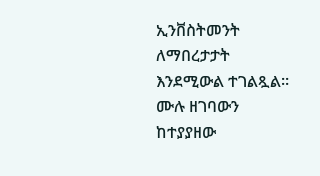ኢንቨስትመንት ለማበረታታት እንደሚውል ተገልጿል። ሙሉ ዘገባውን ከተያያዘው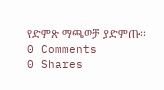የድምጽ ማጫወቻ ያድምጡ፡፡
0 Comments
0 Shares